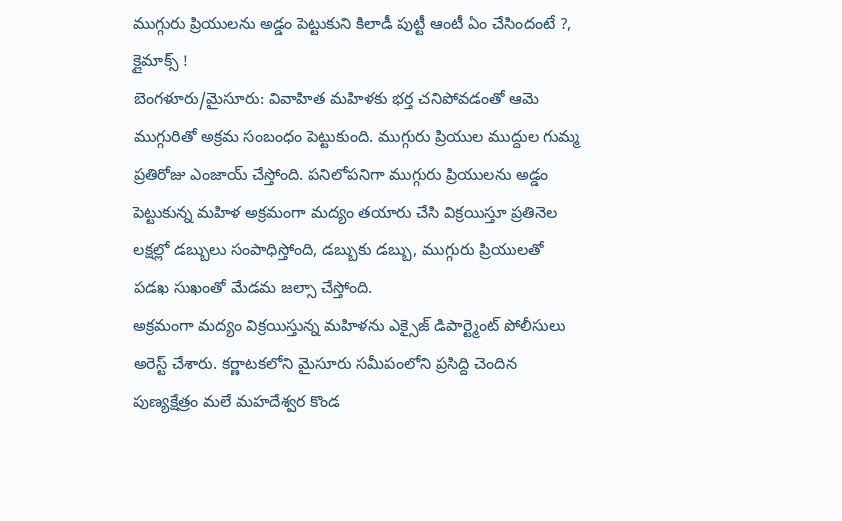ముగ్గురు ప్రియులను అడ్డం పెట్టుకుని కిలాడీ పుట్టీ ఆంటీ ఏం చేసిందంటే ?, క్లైమాక్స్ !
బెంగళూరు/మైసూరు: వివాహిత మహిళకు భర్త చనిపోవడంతో ఆమె ముగ్గురితో అక్రమ సంబంధం పెట్టుకుంది. ముగ్గురు ప్రియుల ముద్దుల గుమ్మ ప్రతిరోజు ఎంజాయ్ చేస్తోంది. పనిలోపనిగా ముగ్గురు ప్రియులను అడ్డం పెట్టుకున్న మహిళ అక్రమంగా మద్యం తయారు చేసి విక్రయిస్తూ ప్రతినెల లక్షల్లో డబ్బులు సంపాధిస్తోంది, డబ్బుకు డబ్బు, ముగ్గురు ప్రియులతో పడఖ సుఖంతో మేడమ జల్సా చేస్తోంది.
అక్రమంగా మద్యం విక్రయిస్తున్న మహిళను ఎక్సైజ్ డిపార్ట్మెంట్ పోలీసులు అరెస్ట్ చేశారు. కర్ణాటకలోని మైసూరు సమీపంలోని ప్రసిద్ది చెందిన పుణ్యక్షేత్రం మలే మహదేశ్వర కొండ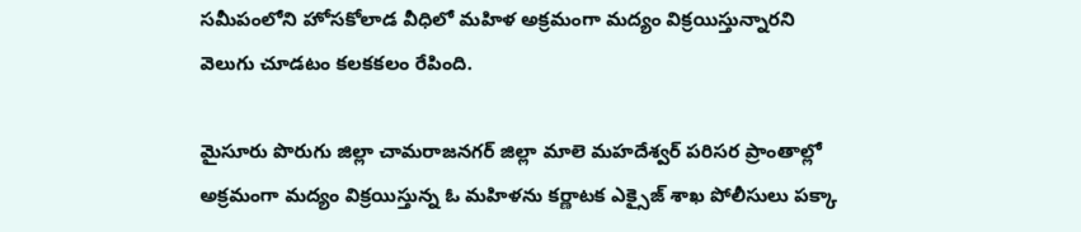సమీపంలోని హోసకోలాడ వీధిలో మహిళ అక్రమంగా మద్యం విక్రయిస్తున్నారని వెలుగు చూడటం కలకకలం రేపింది.

మైసూరు పొరుగు జిల్లా చామరాజనగర్ జిల్లా మాలె మహదేశ్వర్ పరిసర ప్రాంతాల్లో అక్రమంగా మద్యం విక్రయిస్తున్న ఓ మహిళను కర్ణాటక ఎక్సైజ్ శాఖ పోలీసులు పక్కా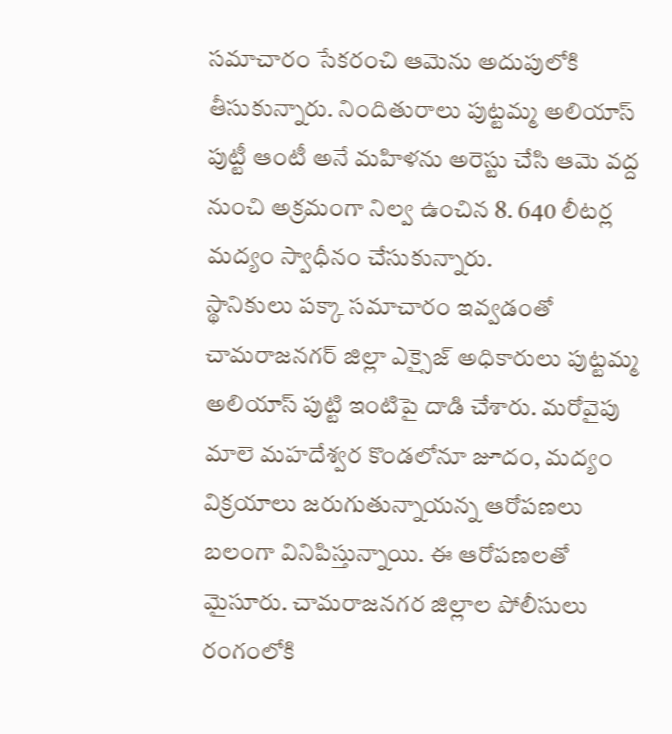సమాచారం సేకరంచి ఆమెను అదుపులోకి తీసుకున్నారు. నిందితురాలు పుట్టమ్మ అలియాస్ పుట్టీ ఆంటీ అనే మహిళను అరెస్టు చేసి ఆమె వద్ద నుంచి అక్రమంగా నిల్వ ఉంచిన 8. 640 లీటర్ల మద్యం స్వాధీనం చేసుకున్నారు.
స్థానికులు పక్కా సమాచారం ఇవ్వడంతో చామరాజనగర్ జిల్లా ఎక్సైజ్ అధికారులు పుట్టమ్మ అలియాస్ పుట్టి ఇంటిపై దాడి చేశారు. మరోవైపు మాలె మహదేశ్వర కొండలోనూ జూదం, మద్యం విక్రయాలు జరుగుతున్నాయన్న ఆరోపణలు బలంగా వినిపిస్తున్నాయి. ఈ ఆరోపణలతో మైసూరు. చామరాజనగర జిల్లాల పోలీసులు రంగంలోకి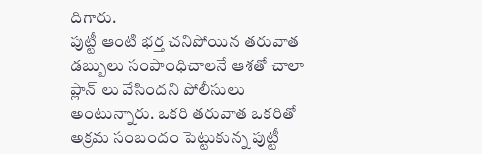దిగారు.
పుట్టీ ఆంటి భర్త చనిపోయిన తరువాత డబ్బులు సంపాంధిచాలనే ఆశతో చాలా ప్లాన్ లు వేసిందని పోలీసులు అంటున్నారు. ఒకరి తరువాత ఒకరితో అక్రమ సంబందం పెట్టుకున్న పుట్టీ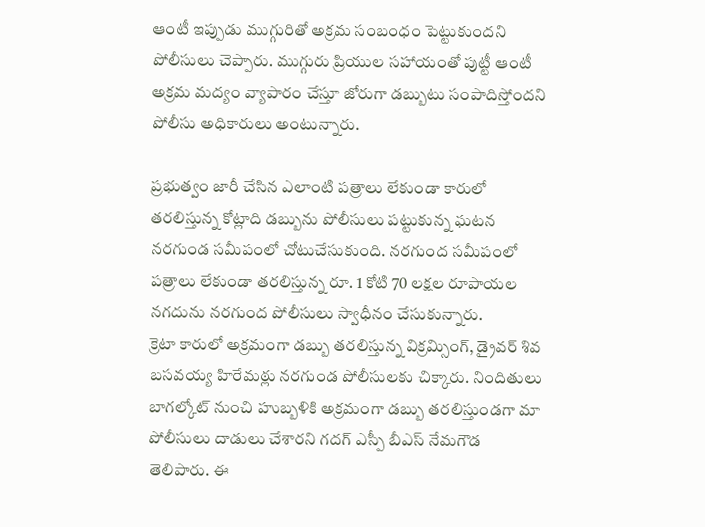ఆంటీ ఇప్పుడు ముగ్గురితో అక్రమ సంబంధం పెట్టుకుందని పోలీసులు చెప్పారు. ముగ్గురు ప్రియుల సహాయంతో పుట్టీ ఆంటీ అక్రమ మద్యం వ్యాపారం చేస్తూ జోరుగా డబ్బుటు సంపాదిస్తోందని పోలీసు అధికారులు అంటున్నారు.

ప్రభుత్వం జారీ చేసిన ఎలాంటి పత్రాలు లేకుండా కారులో తరలిస్తున్న కోట్లాది డబ్బును పోలీసులు పట్టుకున్న ఘటన నరగుండ సమీపంలో చోటుచేసుకుంది. నరగుంద సమీపంలో పత్రాలు లేకుండా తరలిస్తున్న రూ. 1 కోటి 70 లక్షల రూపాయల నగదును నరగుంద పోలీసులు స్వాధీనం చేసుకున్నారు.
క్రెటా కారులో అక్రమంగా డబ్బు తరలిస్తున్న విక్రమ్సింగ్, డ్రైవర్ శివ బసవయ్య హిరేమఠ్లు నరగుండ పోలీసులకు చిక్కారు. నిందితులు బాగల్కోట్ నుంచి హుబ్బళికి అక్రమంగా డబ్బు తరలిస్తుండగా మా పోలీసులు దాడులు చేశారని గదగ్ ఎస్పీ బీఎస్ నేమగౌడ తెలిపారు. ఈ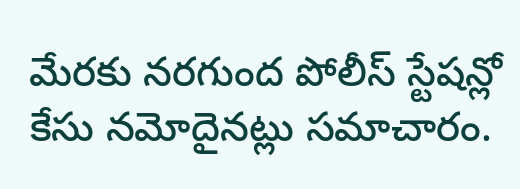మేరకు నరగుంద పోలీస్ స్టేషన్లో కేసు నమోదైనట్లు సమాచారం.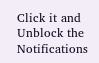Click it and Unblock the Notifications